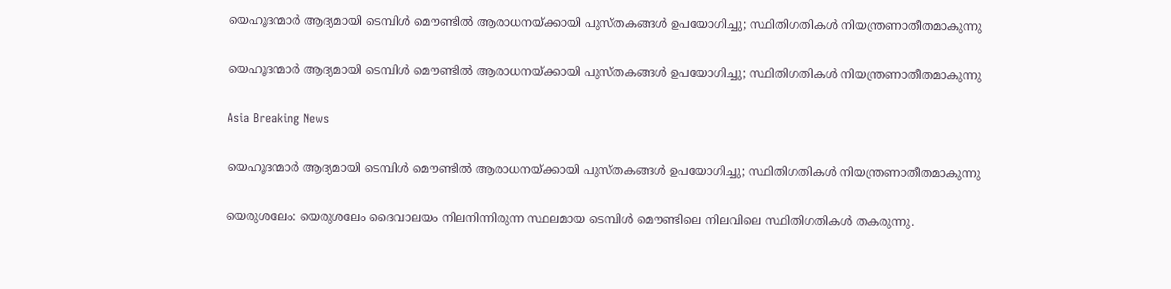യെഹൂദന്മാര്‍ ആദ്യമായി ടെമ്പിള്‍ മൌണ്ടില്‍ ആരാധനയ്ക്കായി പുസ്തകങ്ങള്‍ ഉപയോഗിച്ചു; സ്ഥിതിഗതികള്‍ നിയന്ത്രണാതീതമാകുന്നു

യെഹൂദന്മാര്‍ ആദ്യമായി ടെമ്പിള്‍ മൌണ്ടില്‍ ആരാധനയ്ക്കായി പുസ്തകങ്ങള്‍ ഉപയോഗിച്ചു; സ്ഥിതിഗതികള്‍ നിയന്ത്രണാതീതമാകുന്നു

Asia Breaking News

യെഹൂദന്മാര്‍ ആദ്യമായി ടെമ്പിള്‍ മൌണ്ടില്‍ ആരാധനയ്ക്കായി പുസ്തകങ്ങള്‍ ഉപയോഗിച്ചു; സ്ഥിതിഗതികള്‍ നിയന്ത്രണാതീതമാകുന്നു

യെരുശലേം: യെരുശലേം ദൈവാലയം നിലനിന്നിരുന്ന സ്ഥലമായ ടെമ്പിള്‍ മൌണ്ടിലെ നിലവിലെ സ്ഥിതിഗതികള്‍ തകരുന്നു.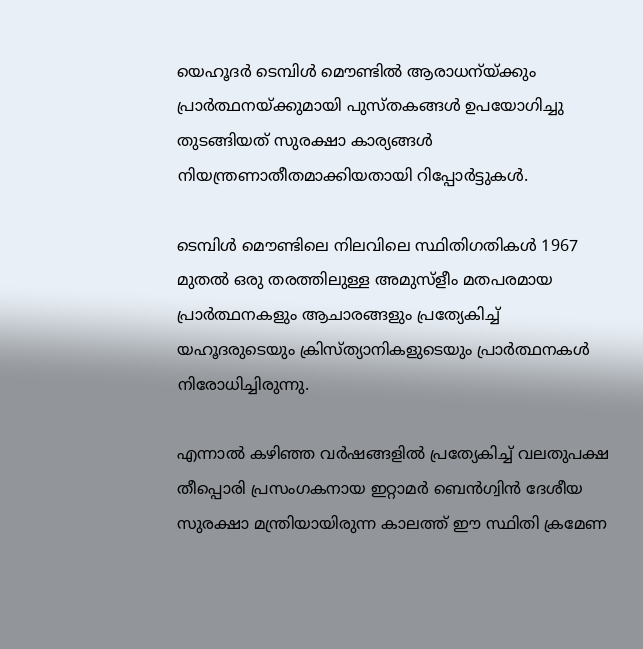യെഹൂദര്‍ ടെമ്പിള്‍ മൌണ്ടില്‍ ആരാധന്യ്ക്കും പ്രാര്‍ത്ഥനയ്ക്കുമായി പുസ്തകങ്ങള്‍ ഉപയോഗിച്ചു തുടങ്ങിയത് സുരക്ഷാ കാര്യങ്ങള്‍ നിയന്ത്രണാതീതമാക്കിയതായി റിപ്പോര്‍ട്ടുകള്‍.

ടെമ്പിള്‍ മൌണ്ടിലെ നിലവിലെ സ്ഥിതിഗതികള്‍ 1967 മുതല്‍ ഒരു തരത്തിലുള്ള അമുസ്ളീം മതപരമായ പ്രാര്‍ത്ഥനകളും ആചാരങ്ങളും പ്രത്യേകിച്ച് യഹൂദരുടെയും ക്രിസ്ത്യാനികളുടെയും പ്രാര്‍ത്ഥനകള്‍ നിരോധിച്ചിരുന്നു.

എന്നാല്‍ കഴിഞ്ഞ വര്‍ഷങ്ങളില്‍ പ്രത്യേകിച്ച് വലതുപക്ഷ തീപ്പൊരി പ്രസംഗകനായ ഇറ്റാമര്‍ ബെന്‍ഗ്വിന്‍ ദേശീയ സുരക്ഷാ മന്ത്രിയായിരുന്ന കാലത്ത് ഈ സ്ഥിതി ക്രമേണ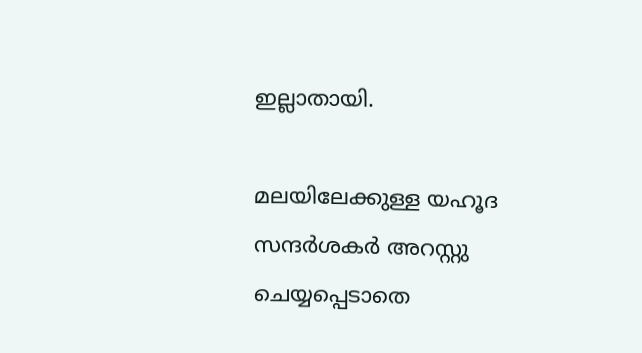ഇല്ലാതായി.

മലയിലേക്കുള്ള യഹൂദ സന്ദര്‍ശകര്‍ അറസ്റ്റു ചെയ്യപ്പെടാതെ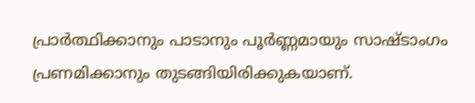പ്രാര്‍ത്ഥിക്കാനും പാടാനും പൂര്‍ണ്ണമായും സാഷ്ടാംഗം പ്രണമിക്കാനും തുടങ്ങിയിരിക്കുകയാണ്.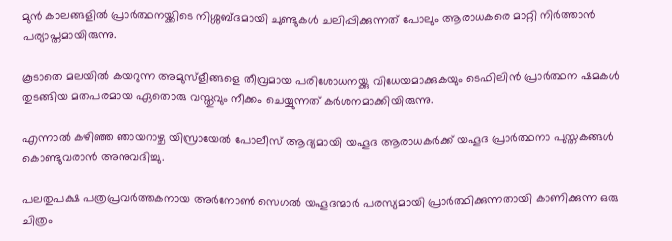മുന്‍ കാലങ്ങളില്‍ പ്രാര്‍ത്ഥനയ്ക്കിടെ നിശ്ശബ്ദമായി ചുണ്ടുകള്‍ ചലിപ്പിക്കുന്നത് പോലും ആരാധകരെ മാറ്റി നിര്‍ത്താന്‍ പര്യാപ്തമായിരുന്നു.

കൂടാതെ മലയില്‍ കയറുന്ന അമുസ്ളീങ്ങളെ തീവ്രമായ പരിശോധനയ്ക്കു വിധേയമാക്കുകയും ടെഫിലിന്‍ പ്രാര്‍ത്ഥന ഷമകള്‍ തുടങ്ങിയ മതപരമായ ഏതൊരു വസ്തുവും നീക്കം ചെയ്യുന്നത് കര്‍ശനമാക്കിയിരുന്നു.

എന്നാല്‍ കഴിഞ്ഞ ഞായറാഴ്ച യിസ്രായേല്‍ പോലീസ് ആദ്യമായി യഹൂദ ആരാധകര്‍ക്ക് യഹൂദ പ്രാര്‍ത്ഥനാ പുസ്തകങ്ങള്‍ കൊണ്ടുവരാന്‍ അനുവദിച്ചു.

പലതുപക്ഷ പത്രപ്രവര്‍ത്തകനായ അര്‍നോണ്‍ സെഗല്‍ യഹൂദന്മാര്‍ പരസ്യമായി പ്രാര്‍ത്ഥിക്കുന്നതായി കാണിക്കുന്ന ഒരു ചിത്രം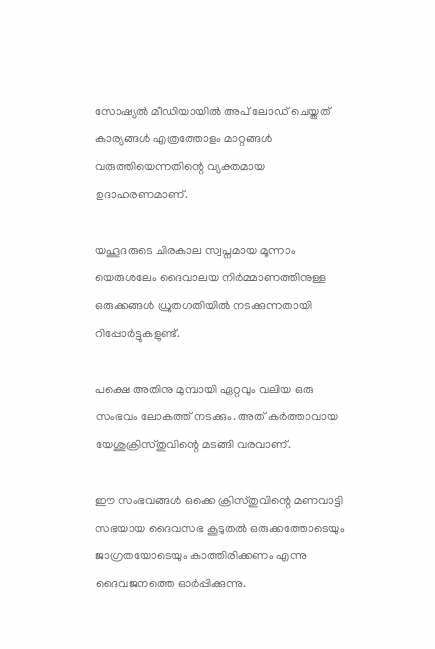സോഷ്യല്‍ മീഡിയായില്‍ അപ് ലോഡ് ചെയ്തത് കാര്യങ്ങള്‍ എത്രത്തോളം മാറ്റങ്ങള്‍ വരുത്തിയെന്നതിന്റെ വ്യക്തമായ ഉദാഹരണമാണ്.

യഹൂദരുടെ ചിരകാല സ്വപ്നമായ മൂന്നാം യെരുശലേം ദൈവാലയ നിര്‍മ്മാണത്തിനുള്ള ഒരുക്കങ്ങള്‍ ധ്രുതഗതിയില്‍ നടക്കുന്നതായി റിപ്പോര്‍ട്ടുകളുണ്ട്.

പക്ഷെ അതിനു മുമ്പായി ഏറ്റവും വലിയ ഒരു സംഭവം ലോകത്ത് നടക്കും. അത് കര്‍ത്താവായ യേശുക്രിസ്തുവിന്റെ മടങ്ങി വരവാണ്.

ഈ സംഭവങ്ങള്‍ ഒക്കെ ക്രിസ്തുവിന്റെ മണവാട്ടി സഭയായ ദൈവസഭ കൂടുതല്‍ ഒരുക്കത്തോടെയും ജാഗ്രതയോടെയും കാത്തിരിക്കണം എന്നു ദൈവജനത്തെ ഓര്‍പ്പിക്കുന്നു.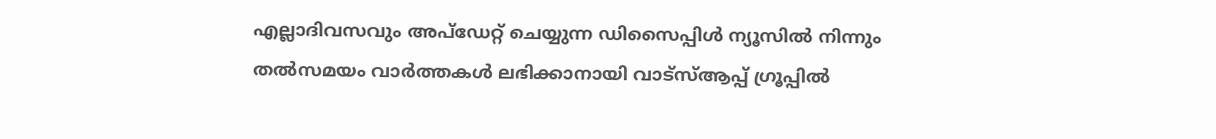എല്ലാദിവസവും അപ്ഡേറ്റ് ചെയ്യുന്ന ഡിസൈപ്പിൾ ന്യൂസിൽ നിന്നും തൽസമയം വാർത്തകൾ ലഭിക്കാനായി വാട്സ്ആപ്പ് ഗ്രൂപ്പിൽ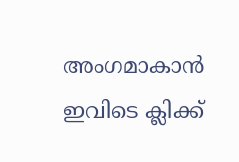അംഗമാകാൻ ഇവിടെ ക്ലിക്ക്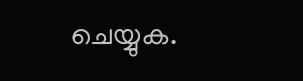ചെയ്യുക.